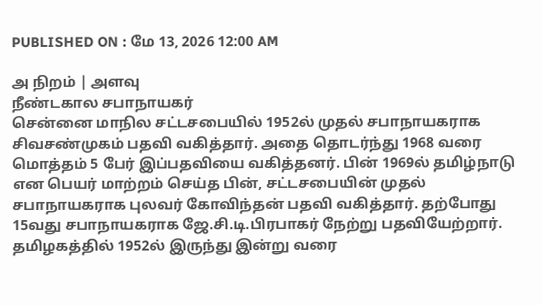PUBLISHED ON : மே 13, 2026 12:00 AM

அ நிறம் | அளவு
நீண்டகால சபாநாயகர்
சென்னை மாநில சட்டசபையில் 1952ல் முதல் சபாநாயகராக சிவசண்முகம் பதவி வகித்தார். அதை தொடர்ந்து 1968 வரை மொத்தம் 5 பேர் இப்பதவியை வகித்தனர். பின் 1969ல் தமிழ்நாடு என பெயர் மாற்றம் செய்த பின், சட்டசபையின் முதல் சபாநாயகராக புலவர் கோவிந்தன் பதவி வகித்தார். தற்போது 15வது சபாநாயகராக ஜே.சி.டி.பிரபாகர் நேற்று பதவியேற்றார். தமிழகத்தில் 1952ல் இருந்து இன்று வரை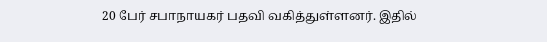20 பேர் சபாநாயகர் பதவி வகித்துள்ளனர். இதில்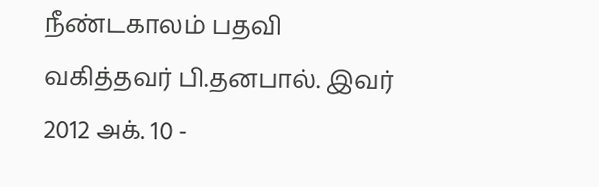நீண்டகாலம் பதவி வகித்தவர் பி.தனபால். இவர் 2012 அக். 10 -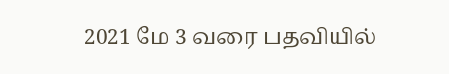2021 மே 3 வரை பதவியில்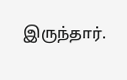இருந்தார்.